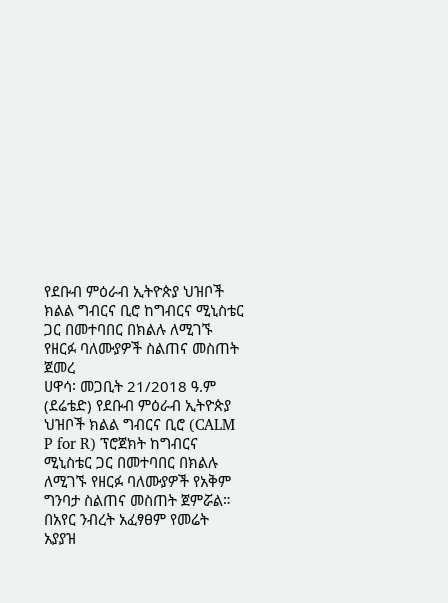የደቡብ ምዕራብ ኢትዮጵያ ህዝቦች ክልል ግብርና ቢሮ ከግብርና ሚኒስቴር ጋር በመተባበር በክልሉ ለሚገኙ የዘርፉ ባለሙያዎች ስልጠና መስጠት ጀመረ
ሀዋሳ፡ መጋቢት 21/2018 ዓ.ም (ደሬቴድ) የደቡብ ምዕራብ ኢትዮጵያ ህዝቦች ክልል ግብርና ቢሮ (CALM P for R) ፕሮጀክት ከግብርና ሚኒስቴር ጋር በመተባበር በክልሉ ለሚገኙ የዘርፉ ባለሙያዎች የአቅም ግንባታ ስልጠና መስጠት ጀምሯል።
በአየር ንብረት አፈፃፀም የመሬት አያያዝ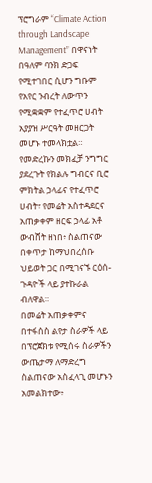ፕሮግራም “Climate Action through Landscape Management” በዋናነት በዓለም ባንክ ድጋፍ የሚተገበር ሲሆን ግቡም የአየር ንብረት ለውጥን የሚቋቋም የተፈጥሮ ሀብት አያያዝ ሥርዓት መዘርጋት መሆኑ ተመላክቷል።
የመድረኩን መክፈቻ ንግግር ያደረጉት የክልሉ ግብርና ቢሮ ምክትል ኃላፊና የተፈጥሮ ሀብት፣ የመሬት አስተዳደርና አጠቃቀም ዘርፍ ኃላፊ አቶ ውብሸት ዘነበ፥ ስልጠናው በቀጥታ ከማህበረሰቡ ህይወት ጋር በሚገናኙ ርዕሰ-ጉዳዮች ላይ ያተኩራል ብለዋል።
በመሬት አጠቃቀምና በተፋሰስ ልየታ ስራዎች ላይ በፕሮጀክቱ የሚሰሩ ስራዎችን ውጤታማ ለማድረግ ስልጠናው አስፈላጊ መሆኑን አመልክተው፥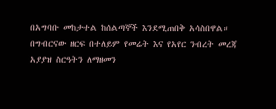በአግባቡ መከታተል ከሰልጣኞች እንደሚጠበቅ አሳስበዋል።
በግብርናው ዘርፍ በተለይም የመሬት እና የአየር ንብረት መረጃ አያያዝ ስርዓትን ለማዘመን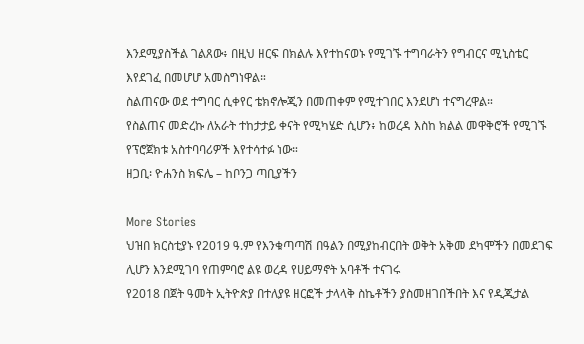እንደሚያስችል ገልጸው፥ በዚህ ዘርፍ በክልሉ እየተከናወኑ የሚገኙ ተግባራትን የግብርና ሚኒስቴር እየደገፈ በመሆሆ አመስግነዋል።
ስልጠናው ወደ ተግባር ሲቀየር ቴክኖሎጂን በመጠቀም የሚተገበር እንደሆነ ተናግረዋል።
የስልጠና መድረኩ ለአራት ተከታታይ ቀናት የሚካሄድ ሲሆን፥ ከወረዳ እስከ ክልል መዋቅሮች የሚገኙ የፕሮጀክቱ አስተባባሪዎች እየተሳተፉ ነው።
ዘጋቢ፡ ዮሐንስ ክፍሌ – ከቦንጋ ጣቢያችን

More Stories
ህዝበ ክርስቲያኑ የ2019 ዓ.ም የእንቁጣጣሽ በዓልን በሚያከብርበት ወቅት አቅመ ደካሞችን በመደገፍ ሊሆን እንደሚገባ የጠምባሮ ልዩ ወረዳ የሀይማኖት አባቶች ተናገሩ
የ2018 በጀት ዓመት ኢትዮጵያ በተለያዩ ዘርፎች ታላላቅ ስኬቶችን ያስመዘገበችበት እና የዲጂታል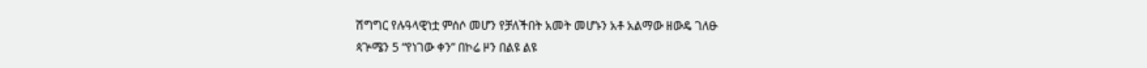ሽግግር የሉዓላዊነቷ ምሰሶ መሆን የቻለችበት አመት መሆኑን አቶ አልማው ዘውዴ ገለፁ
ጳጕሜን 5 “የነገው ቀን” በኮሬ ዞን በልዩ ልዩ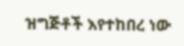ዝግጅቶች እየተከበረ ነው